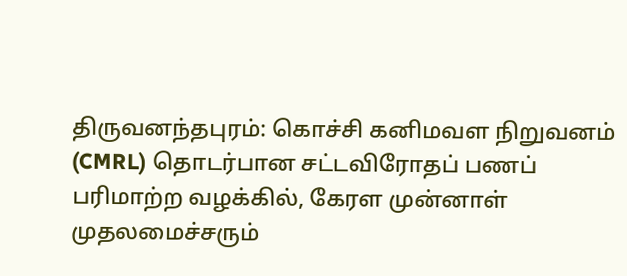திருவனந்தபுரம்: கொச்சி கனிமவள நிறுவனம் (CMRL) தொடர்பான சட்டவிரோதப் பணப் பரிமாற்ற வழக்கில், கேரள முன்னாள் முதலமைச்சரும்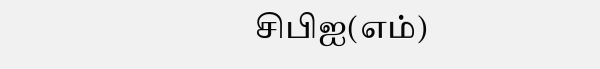சிபிஐ(எம்)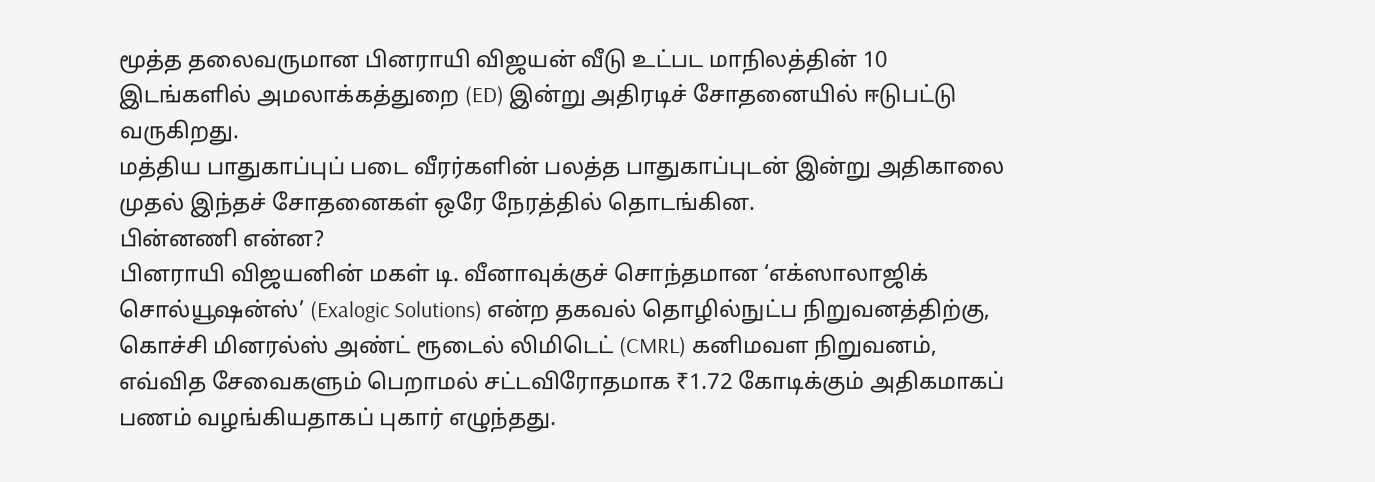மூத்த தலைவருமான பினராயி விஜயன் வீடு உட்பட மாநிலத்தின் 10 இடங்களில் அமலாக்கத்துறை (ED) இன்று அதிரடிச் சோதனையில் ஈடுபட்டு வருகிறது.
மத்திய பாதுகாப்புப் படை வீரர்களின் பலத்த பாதுகாப்புடன் இன்று அதிகாலை முதல் இந்தச் சோதனைகள் ஒரே நேரத்தில் தொடங்கின.
பின்னணி என்ன?
பினராயி விஜயனின் மகள் டி. வீனாவுக்குச் சொந்தமான ‘எக்ஸாலாஜிக் சொல்யூஷன்ஸ்’ (Exalogic Solutions) என்ற தகவல் தொழில்நுட்ப நிறுவனத்திற்கு, கொச்சி மினரல்ஸ் அண்ட் ரூடைல் லிமிடெட் (CMRL) கனிமவள நிறுவனம், எவ்வித சேவைகளும் பெறாமல் சட்டவிரோதமாக ₹1.72 கோடிக்கும் அதிகமாகப் பணம் வழங்கியதாகப் புகார் எழுந்தது.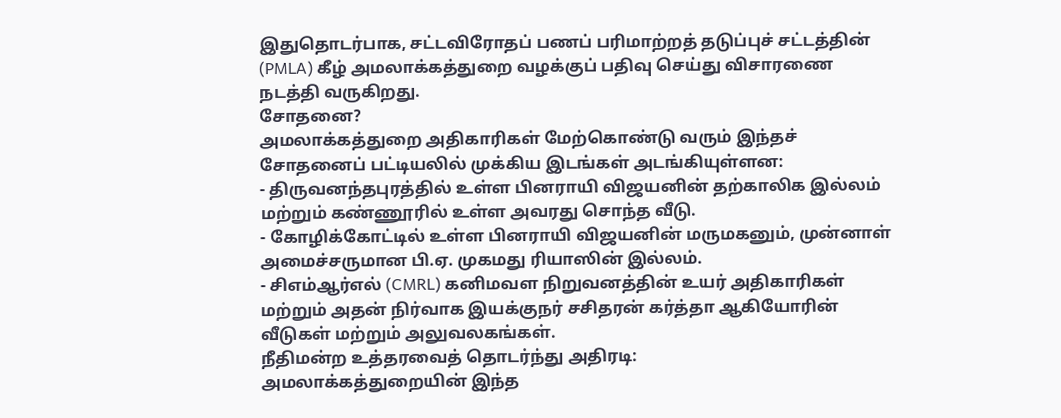இதுதொடர்பாக, சட்டவிரோதப் பணப் பரிமாற்றத் தடுப்புச் சட்டத்தின் (PMLA) கீழ் அமலாக்கத்துறை வழக்குப் பதிவு செய்து விசாரணை நடத்தி வருகிறது.
சோதனை?
அமலாக்கத்துறை அதிகாரிகள் மேற்கொண்டு வரும் இந்தச் சோதனைப் பட்டியலில் முக்கிய இடங்கள் அடங்கியுள்ளன:
- திருவனந்தபுரத்தில் உள்ள பினராயி விஜயனின் தற்காலிக இல்லம் மற்றும் கண்ணூரில் உள்ள அவரது சொந்த வீடு.
- கோழிக்கோட்டில் உள்ள பினராயி விஜயனின் மருமகனும், முன்னாள் அமைச்சருமான பி.ஏ. முகமது ரியாஸின் இல்லம்.
- சிஎம்ஆர்எல் (CMRL) கனிமவள நிறுவனத்தின் உயர் அதிகாரிகள் மற்றும் அதன் நிர்வாக இயக்குநர் சசிதரன் கர்த்தா ஆகியோரின் வீடுகள் மற்றும் அலுவலகங்கள்.
நீதிமன்ற உத்தரவைத் தொடர்ந்து அதிரடி:
அமலாக்கத்துறையின் இந்த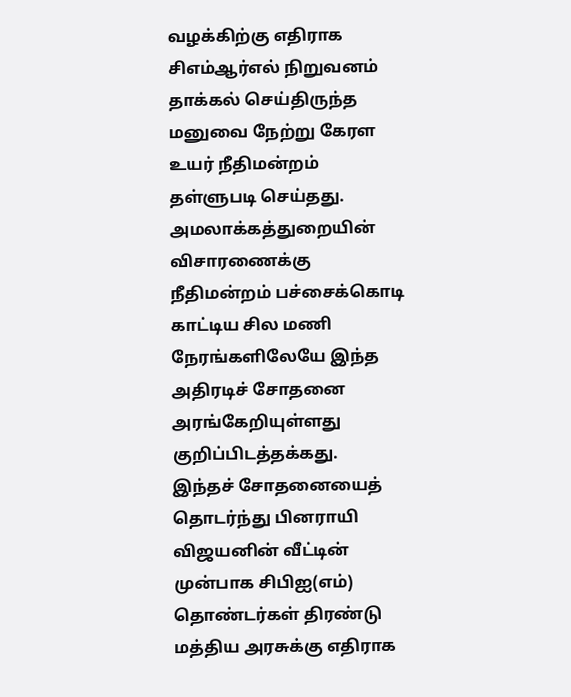வழக்கிற்கு எதிராக சிஎம்ஆர்எல் நிறுவனம் தாக்கல் செய்திருந்த மனுவை நேற்று கேரள உயர் நீதிமன்றம் தள்ளுபடி செய்தது. அமலாக்கத்துறையின் விசாரணைக்கு நீதிமன்றம் பச்சைக்கொடி காட்டிய சில மணி நேரங்களிலேயே இந்த அதிரடிச் சோதனை அரங்கேறியுள்ளது குறிப்பிடத்தக்கது.
இந்தச் சோதனையைத் தொடர்ந்து பினராயி விஜயனின் வீட்டின் முன்பாக சிபிஐ(எம்) தொண்டர்கள் திரண்டு மத்திய அரசுக்கு எதிராக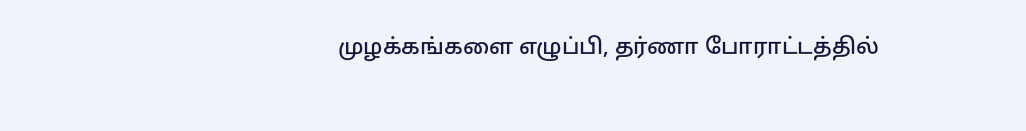முழக்கங்களை எழுப்பி, தர்ணா போராட்டத்தில்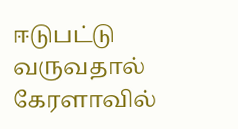ஈடுபட்டு வருவதால் கேரளாவில்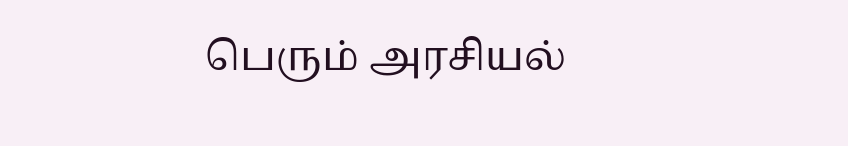பெரும் அரசியல்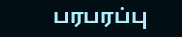பரபரப்பு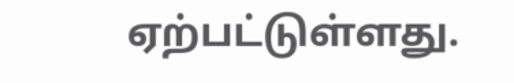ஏற்பட்டுள்ளது.